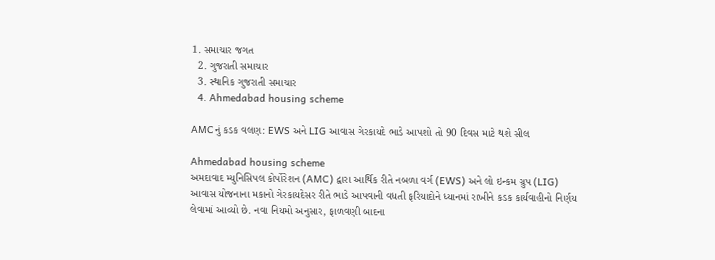1. સમાચાર જગત
  2. ગુજરાતી સમાચાર
  3. સ્થાનિક ગુજરાતી સમાચાર
  4. Ahmedabad housing scheme

AMCનું કડક વલણ: EWS અને LIG આવાસ ગેરકાયદે ભાડે આપશો તો 90 દિવસ માટે થશે સીલ

Ahmedabad housing scheme
અમદાવાદ મ્યુનિસિપલ કોર્પોરેશન (AMC) દ્વારા આર્થિક રીતે નબળા વર્ગ (EWS) અને લો ઇન્કમ ગ્રુપ (LIG) આવાસ યોજનાના મકાનો ગેરકાયદેસર રીતે ભાડે આપવાની વધતી ફરિયાદોને ધ્યાનમાં રાખીને કડક કાર્યવાહીનો નિર્ણય લેવામાં આવ્યો છે. નવા નિયમો અનુસાર, ફાળવણી બાદના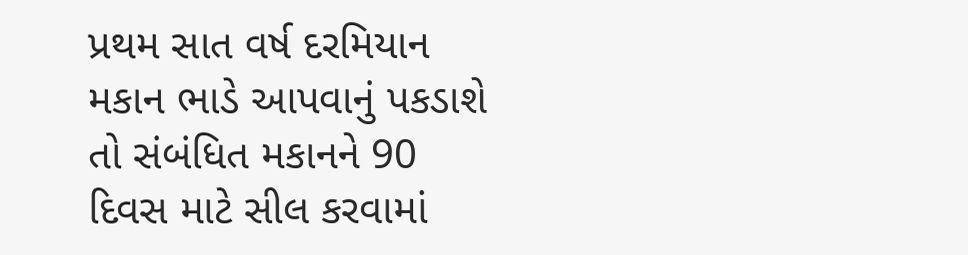પ્રથમ સાત વર્ષ દરમિયાન મકાન ભાડે આપવાનું પકડાશે તો સંબંધિત મકાનને 90 દિવસ માટે સીલ કરવામાં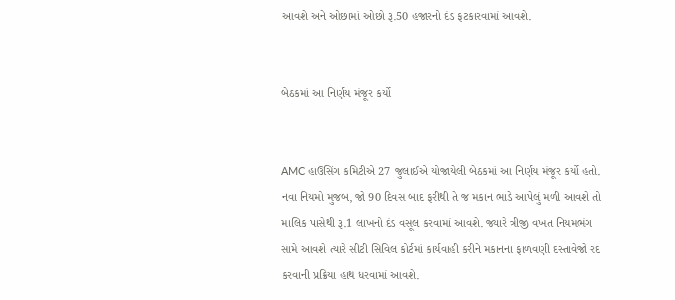આવશે અને ઓછામાં ઓછો રૂ.50 હજારનો દંડ ફટકારવામાં આવશે.


બેઠકમાં આ નિર્ણય મંજૂર કર્યો


AMC હાઉસિંગ કમિટીએ 27 જુલાઈએ યોજાયેલી બેઠકમાં આ નિર્ણય મંજૂર કર્યો હતો. નવા નિયમો મુજબ, જો 90 દિવસ બાદ ફરીથી તે જ મકાન ભાડે આપેલું મળી આવશે તો માલિક પાસેથી રૂ.1 લાખનો દંડ વસૂલ કરવામાં આવશે. જ્યારે ત્રીજી વખત નિયમભંગ સામે આવશે ત્યારે સીટી સિવિલ કોર્ટમાં કાર્યવાહી કરીને મકાનના ફાળવણી દસ્તાવેજો રદ કરવાની પ્રક્રિયા હાથ ધરવામાં આવશે.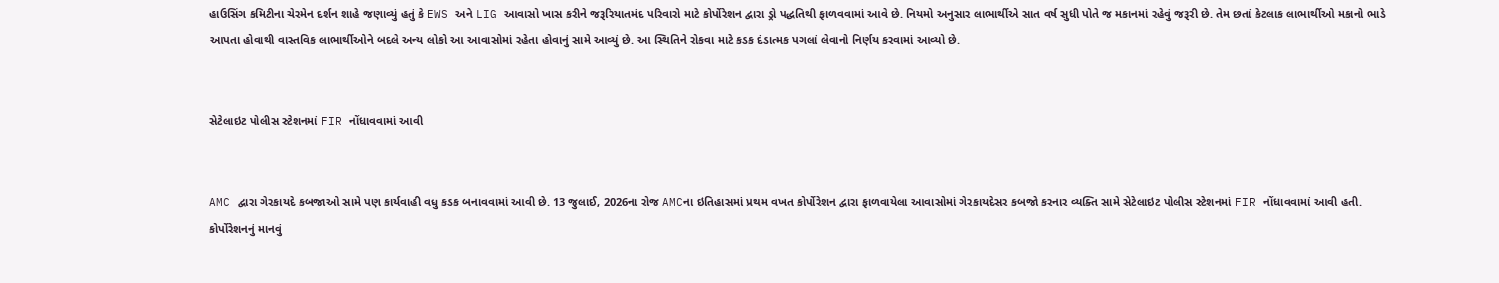હાઉસિંગ કમિટીના ચેરમેન દર્શન શાહે જણાવ્યું હતું કે EWS અને LIG આવાસો ખાસ કરીને જરૂરિયાતમંદ પરિવારો માટે કોર્પોરેશન દ્વારા ડ્રો પદ્ધતિથી ફાળવવામાં આવે છે. નિયમો અનુસાર લાભાર્થીએ સાત વર્ષ સુધી પોતે જ મકાનમાં રહેવું જરૂરી છે. તેમ છતાં કેટલાક લાભાર્થીઓ મકાનો ભાડે આપતા હોવાથી વાસ્તવિક લાભાર્થીઓને બદલે અન્ય લોકો આ આવાસોમાં રહેતા હોવાનું સામે આવ્યું છે. આ સ્થિતિને રોકવા માટે કડક દંડાત્મક પગલાં લેવાનો નિર્ણય કરવામાં આવ્યો છે.


સેટેલાઇટ પોલીસ સ્ટેશનમાં FIR નોંધાવવામાં આવી


AMC દ્વારા ગેરકાયદે કબજાઓ સામે પણ કાર્યવાહી વધુ કડક બનાવવામાં આવી છે. 13 જુલાઈ, 2026ના રોજ AMCના ઇતિહાસમાં પ્રથમ વખત કોર્પોરેશન દ્વારા ફાળવાયેલા આવાસોમાં ગેરકાયદેસર કબજો કરનાર વ્યક્તિ સામે સેટેલાઇટ પોલીસ સ્ટેશનમાં FIR નોંધાવવામાં આવી હતી. કોર્પોરેશનનું માનવું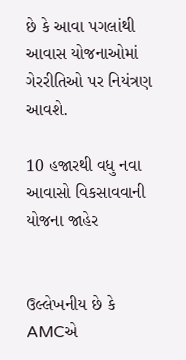છે કે આવા પગલાંથી આવાસ યોજનાઓમાં ગેરરીતિઓ પર નિયંત્રણ આવશે.

10 હજારથી વધુ નવા આવાસો વિકસાવવાની યોજના જાહેર


ઉલ્લેખનીય છે કે AMCએ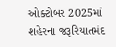ઓક્ટોબર 2025માં શહેરના જરૂરિયાતમંદ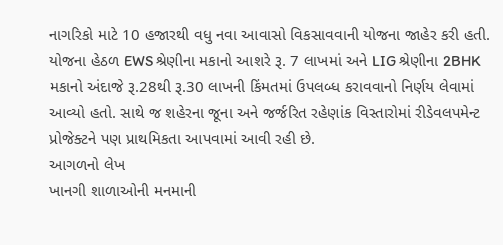નાગરિકો માટે 10 હજારથી વધુ નવા આવાસો વિકસાવવાની યોજના જાહેર કરી હતી. યોજના હેઠળ EWS શ્રેણીના મકાનો આશરે રૂ. 7 લાખમાં અને LIG શ્રેણીના 2BHK મકાનો અંદાજે રૂ.28થી રૂ.30 લાખની કિંમતમાં ઉપલબ્ધ કરાવવાનો નિર્ણય લેવામાં આવ્યો હતો. સાથે જ શહેરના જૂના અને જર્જરિત રહેણાંક વિસ્તારોમાં રીડેવલપમેન્ટ પ્રોજેક્ટને પણ પ્રાથમિકતા આપવામાં આવી રહી છે.
આગળનો લેખ
ખાનગી શાળાઓની મનમાની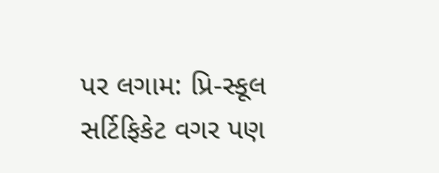પર લગામ: પ્રિ-સ્કૂલ સર્ટિફિકેટ વગર પણ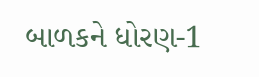બાળકને ધોરણ-1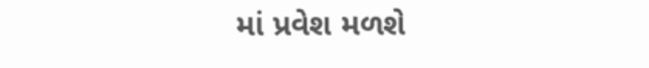માં પ્રવેશ મળશે